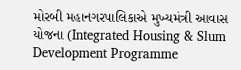મોરબી મહાનગરપાલિકાએ મુખ્યમંત્રી આવાસ યોજના (Integrated Housing & Slum Development Programme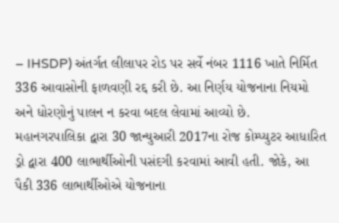– IHSDP) અંતર્ગત લીલાપર રોડ પર સર્વે નંબર 1116 ખાતે નિર્મિત 336 આવાસોની ફાળવણી રદ્દ કરી છે. આ નિર્ણય યોજનાના નિયમો અને ધોરણોનું પાલન ન કરવા બદલ લેવામાં આવ્યો છે.
મહાનગરપાલિકા દ્વારા 30 જાન્યુઆરી 2017ના રોજ કોમ્પ્યુટર આધારિત ડ્રો દ્વારા 400 લાભાર્થીઓની પસંદગી કરવામાં આવી હતી. જોકે, આ પૈકી 336 લાભાર્થીઓએ યોજનાના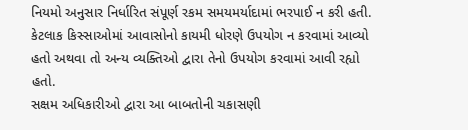નિયમો અનુસાર નિર્ધારિત સંપૂર્ણ રકમ સમયમર્યાદામાં ભરપાઈ ન કરી હતી. કેટલાક કિસ્સાઓમાં આવાસોનો કાયમી ધોરણે ઉપયોગ ન કરવામાં આવ્યો હતો અથવા તો અન્ય વ્યક્તિઓ દ્વારા તેનો ઉપયોગ કરવામાં આવી રહ્યો હતો.
સક્ષમ અધિકારીઓ દ્વારા આ બાબતોની ચકાસણી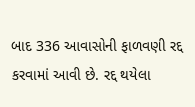બાદ 336 આવાસોની ફાળવણી રદ્દ કરવામાં આવી છે. રદ્દ થયેલા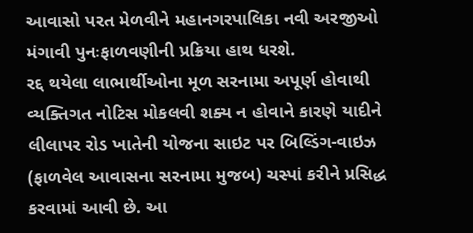આવાસો પરત મેળવીને મહાનગરપાલિકા નવી અરજીઓ મંગાવી પુનઃફાળવણીની પ્રક્રિયા હાથ ધરશે.
રદ્દ થયેલા લાભાર્થીઓના મૂળ સરનામા અપૂર્ણ હોવાથી વ્યક્તિગત નોટિસ મોકલવી શક્ય ન હોવાને કારણે યાદીને લીલાપર રોડ ખાતેની યોજના સાઇટ પર બિલ્ડિંગ-વાઇઝ (ફાળવેલ આવાસના સરનામા મુજબ) ચસ્પાં કરીને પ્રસિદ્ધ કરવામાં આવી છે. આ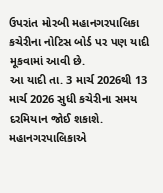ઉપરાંત મોરબી મહાનગરપાલિકા કચેરીના નોટિસ બોર્ડ પર પણ યાદી મૂકવામાં આવી છે.
આ યાદી તા. 3 માર્ચ 2026થી 13 માર્ચ 2026 સુધી કચેરીના સમય દરમિયાન જોઈ શકાશે. મહાનગરપાલિકાએ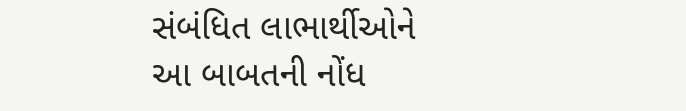સંબંધિત લાભાર્થીઓને આ બાબતની નોંધ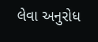લેવા અનુરોધ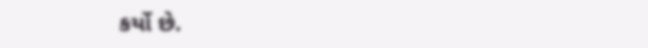કર્યો છે.